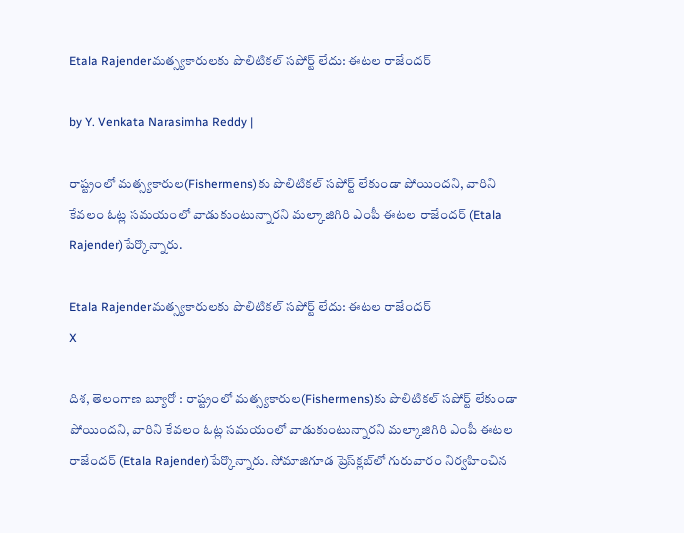Etala Rajenderమత్స్యకారులకు పొలిటికల్ సపోర్ట్ లేదు: ఈటల రాజేందర్

by Y. Venkata Narasimha Reddy |

రాష్ట్రంలో మత్స్యకారుల(Fishermens)కు పొలిటికల్ సపోర్ట్ లేకుండా పోయిందని, వారిని కేవలం ఓట్ల సమయంలో వాడుకుంటున్నారని మల్కాజిగిరి ఎంపీ ఈటల రాజేందర్ (Etala Rajender)పేర్కొన్నారు.

Etala Rajenderమత్స్యకారులకు పొలిటికల్ సపోర్ట్ లేదు: ఈటల రాజేందర్
X

దిశ, తెలంగాణ బ్యూరో : రాష్ట్రంలో మత్స్యకారుల(Fishermens)కు పొలిటికల్ సపోర్ట్ లేకుండా పోయిందని, వారిని కేవలం ఓట్ల సమయంలో వాడుకుంటున్నారని మల్కాజిగిరి ఎంపీ ఈటల రాజేందర్ (Etala Rajender)పేర్కొన్నారు. సోమాజిగూడ ప్రెస్‌క్లబ్‌లో గురువారం నిర్వహించిన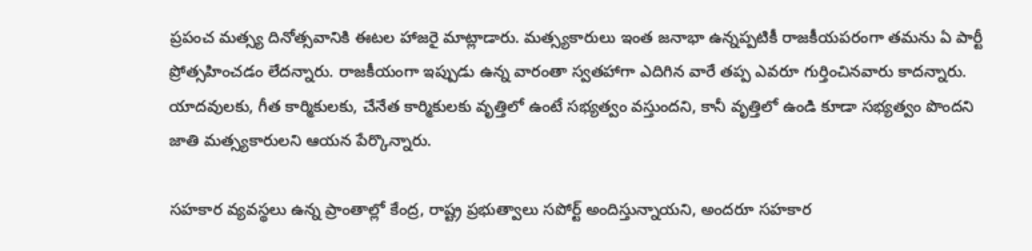ప్రపంచ మత్స్య దినోత్సవానికి ఈటల హాజరై మాట్లాడారు. మత్స్యకారులు ఇంత జనాభా ఉన్నప్పటికీ రాజకీయపరంగా తమను ఏ పార్టీ ప్రోత్సహించడం లేదన్నారు. రాజకీయంగా ఇప్పుడు ఉన్న వారంతా స్వతహాగా ఎదిగిన వారే తప్ప ఎవరూ గుర్తించినవారు కాదన్నారు. యాదవులకు, గీత కార్మికులకు, చేనేత కార్మికులకు వృత్తిలో ఉంటే సభ్యత్వం వస్తుందని, కానీ వృత్తిలో ఉండి కూడా సభ్యత్వం పొందని జాతి మత్స్యకారులని ఆయన పేర్కొన్నారు.

సహకార వ్యవస్థలు ఉన్న ప్రాంతాల్లో కేంద్ర, రాష్ట్ర ప్రభుత్వాలు సపోర్ట్ అందిస్తున్నాయని, అందరూ సహకార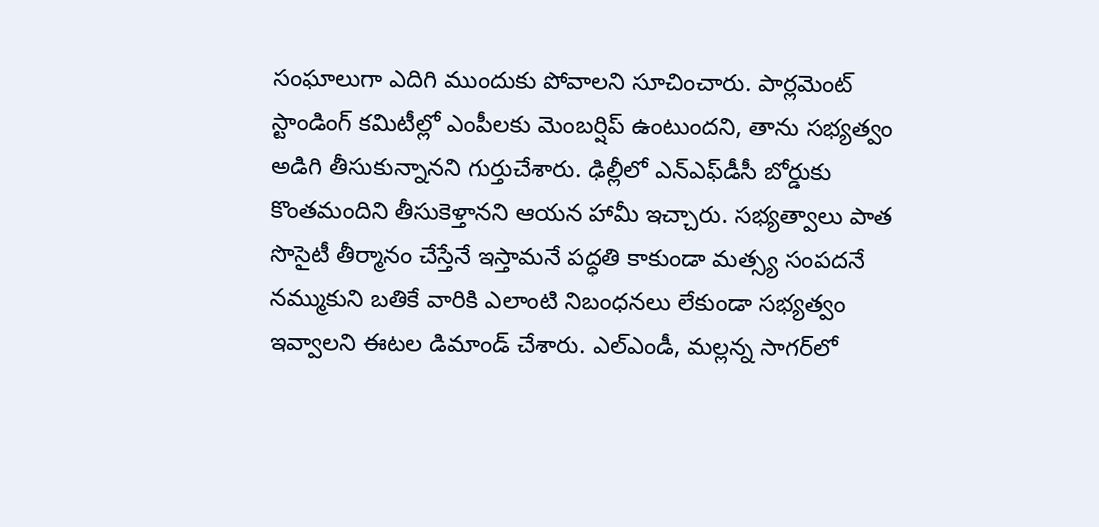సంఘాలుగా ఎదిగి ముందుకు పోవాలని సూచించారు. పార్లమెంట్ స్టాండింగ్ కమిటీల్లో ఎంపీలకు మెంబర్షిప్ ఉంటుందని, తాను సభ్యత్వం అడిగి తీసుకున్నానని గుర్తుచేశారు. ఢిల్లీలో ఎన్ఎఫ్‌డీసీ బోర్డుకు కొంతమందిని తీసుకెళ్తానని ఆయన హామీ ఇచ్చారు. సభ్యత్వాలు పాత సొసైటీ తీర్మానం చేస్తేనే ఇస్తామనే పద్ధతి కాకుండా మత్స్య సంపదనే నమ్ముకుని బతికే వారికి ఎలాంటి నిబంధనలు లేకుండా సభ్యత్వం ఇవ్వాలని ఈటల డిమాండ్ చేశారు. ఎల్ఎండీ, మల్లన్న సాగర్‌లో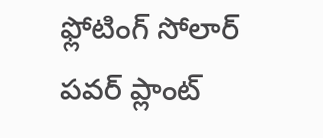ఫ్లోటింగ్ సోలార్ పవర్ ప్లాంట్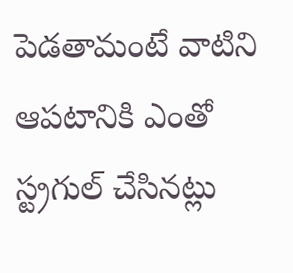పెడతామంటే వాటిని ఆపటానికి ఎంతో స్ట్రగుల్ చేసినట్లు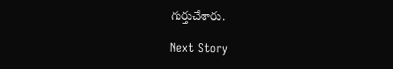గుర్తుచేశారు.

Next Story